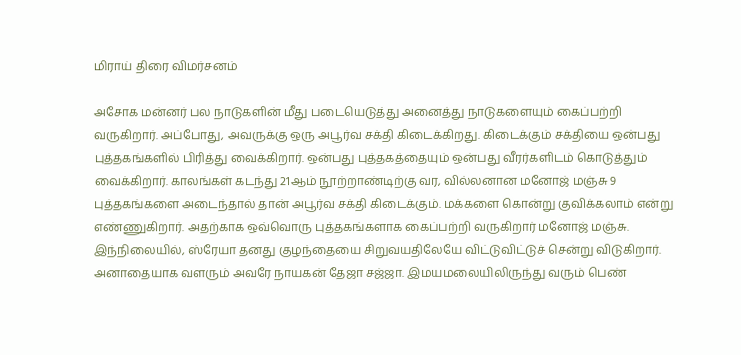மிராய் திரை விமர்சனம்

அசோக மன்னர் பல நாடுகளின் மீது படையெடுத்து அனைத்து நாடுகளையும் கைப்பற்றி வருகிறார். அப்போது, அவருக்கு ஒரு அபூர்வ சக்தி கிடைக்கிறது. கிடைக்கும் சக்தியை ஒன்பது புத்தகங்களில் பிரித்து வைக்கிறார். ஒன்பது புத்தகத்தையும் ஒன்பது வீரர்களிடம் கொடுத்தும் வைக்கிறார். காலங்கள் கடந்து 21ஆம் நூற்றாண்டிற்கு வர, வில்லனான மனோஜ் மஞ்சு 9 புத்தகங்களை அடைந்தால் தான் அபூர்வ சக்தி கிடைக்கும். மக்களை கொன்று குவிக்கலாம் என்று எண்ணுகிறார். அதற்காக ஒவ்வொரு புத்தகங்களாக கைப்பற்றி வருகிறார் மனோஜ் மஞ்சு. இந்நிலையில், ஸ்ரேயா தனது குழந்தையை சிறுவயதிலேயே விட்டுவிட்டுச் சென்று விடுகிறார். அனாதையாக வளரும் அவரே நாயகன் தேஜா சஜ்ஜா. இமயமலையிலிருந்து வரும் பெண்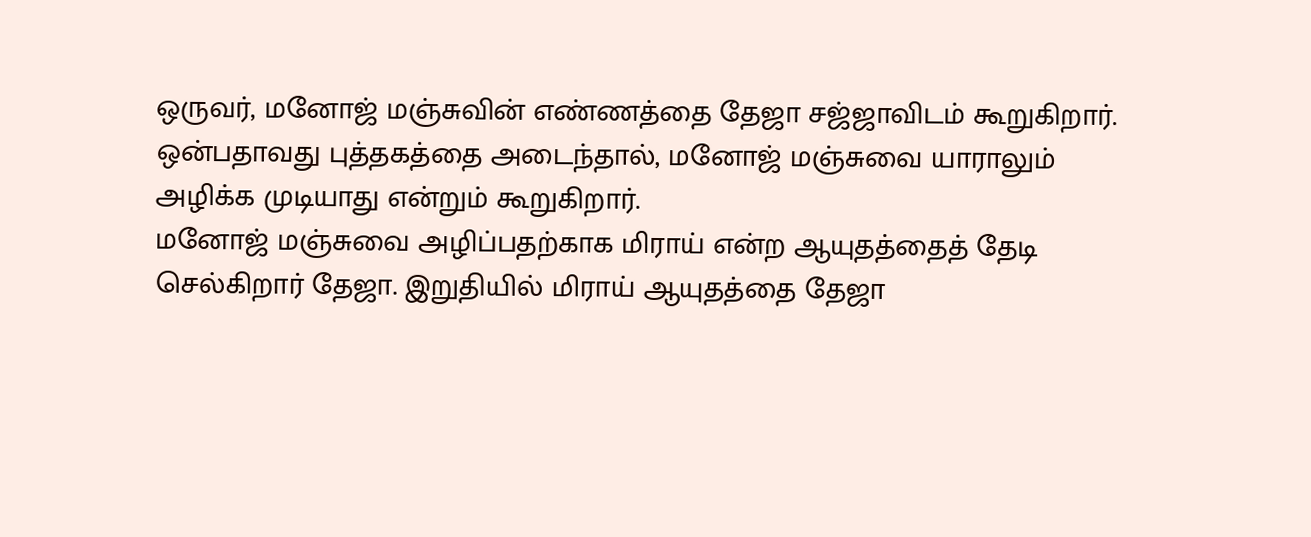ஒருவர், மனோஜ் மஞ்சுவின் எண்ணத்தை தேஜா சஜ்ஜாவிடம் கூறுகிறார். ஒன்பதாவது புத்தகத்தை அடைந்தால், மனோஜ் மஞ்சுவை யாராலும் அழிக்க முடியாது என்றும் கூறுகிறார்.
மனோஜ் மஞ்சுவை அழிப்பதற்காக மிராய் என்ற ஆயுதத்தைத் தேடி செல்கிறார் தேஜா. இறுதியில் மிராய் ஆயுதத்தை தேஜா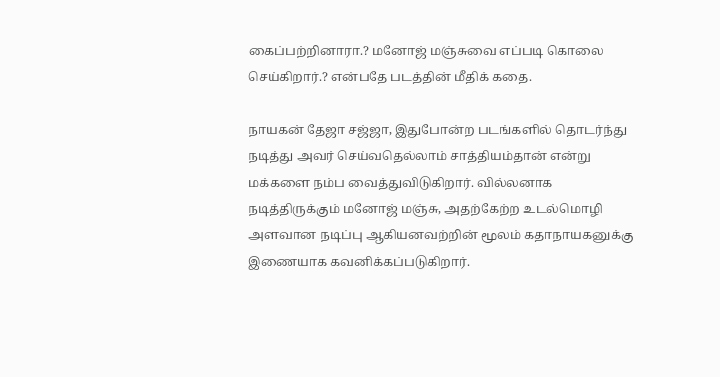கைப்பற்றினாரா.? மனோஜ் மஞ்சுவை எப்படி கொலை செய்கிறார்.? என்பதே படத்தின் மீதிக் கதை.

நாயகன் தேஜா சஜ்ஜா, இதுபோன்ற படங்களில் தொடர்ந்து நடித்து அவர் செய்வதெல்லாம் சாத்தியம்தான் என்று மக்களை நம்ப வைத்துவிடுகிறார். வில்லனாக நடித்திருக்கும் மனோஜ் மஞ்சு, அதற்கேற்ற உடல்மொழி அளவான நடிப்பு ஆகியனவற்றின் மூலம் கதாநாயகனுக்கு இணையாக கவனிக்கப்படுகிறார்.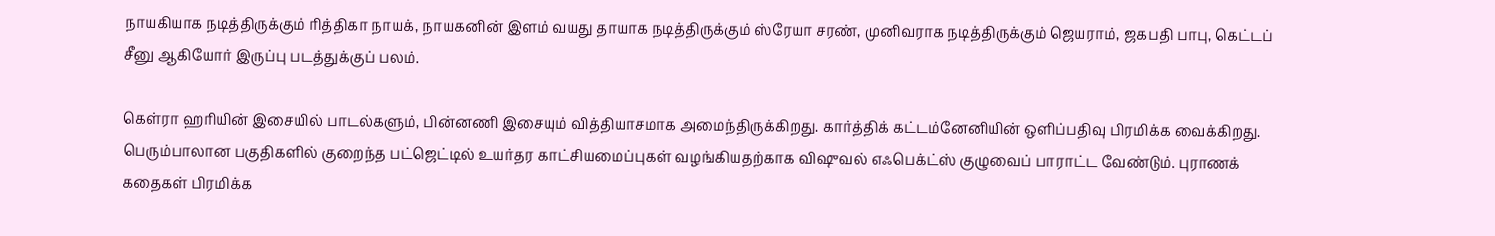நாயகியாக நடித்திருக்கும் ரித்திகா நாயக், நாயகனின் இளம் வயது தாயாக நடித்திருக்கும் ஸ்ரேயா சரண், முனிவராக நடித்திருக்கும் ஜெயராம், ஜகபதி பாபு, கெட்டப் சீனு ஆகியோர் இருப்பு படத்துக்குப் பலம்.

கெள்ரா ஹரியின் இசையில் பாடல்களும், பின்னணி இசையும் வித்தியாசமாக அமைந்திருக்கிறது. கார்த்திக் கட்டம்னேனியின் ஒளிப்பதிவு பிரமிக்க வைக்கிறது. பெரும்பாலான பகுதிகளில் குறைந்த பட்ஜெட்டில் உயர்தர காட்சியமைப்புகள் வழங்கியதற்காக விஷுவல் எஃபெக்ட்ஸ் குழுவைப் பாராட்ட வேண்டும். புராணக் கதைகள் பிரமிக்க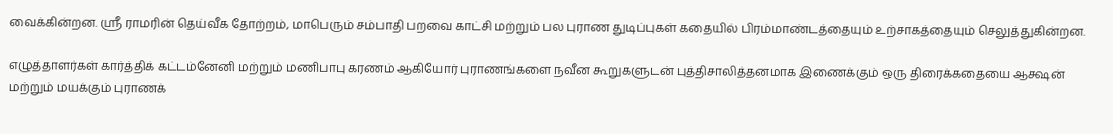வைக்கின்றன. ஸ்ரீ ராமரின் தெய்வீக தோற்றம், மாபெரும் சம்பாதி பறவை காட்சி மற்றும் பல புராண துடிப்புகள் கதையில் பிரம்மாண்டத்தையும் உற்சாகத்தையும் செலுத்துகின்றன.

எழுத்தாளர்கள் கார்த்திக் கட்டம்னேனி மற்றும் மணிபாபு கரணம் ஆகியோர் புராணங்களை நவீன கூறுகளுடன் புத்திசாலித்தனமாக இணைக்கும் ஒரு திரைக்கதையை ஆக்ஷன் மற்றும் மயக்கும் புராணக்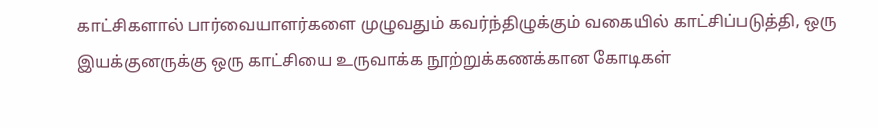காட்சிகளால் பார்வையாளர்களை முழுவதும் கவர்ந்திழுக்கும் வகையில் காட்சிப்படுத்தி, ஒரு இயக்குனருக்கு ஒரு காட்சியை உருவாக்க நூற்றுக்கணக்கான கோடிகள்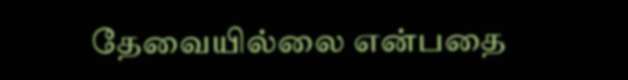தேவையில்லை என்பதை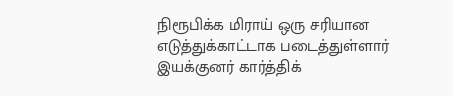நிரூபிக்க மிராய் ஒரு சரியான எடுத்துக்காட்டாக படைத்துள்ளார் இயக்குனர் கார்த்திக்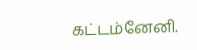கட்டம்னேனி.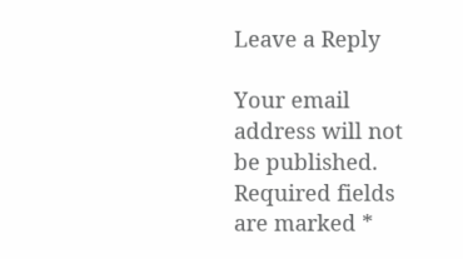Leave a Reply

Your email address will not be published. Required fields are marked *